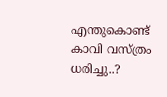എന്തുകൊണ്ട് കാവി വസ്ത്രം ധരിച്ചു..?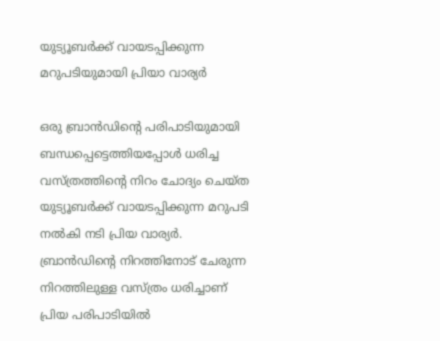യുട്യൂബർക്ക് വായടപ്പിക്കുന്ന മറുപടിയുമായി പ്രിയാ വാര്യർ

ഒരു ബ്രാൻഡിന്‍റെ പരിപാടിയുമായി ബന്ധപ്പെട്ടെത്തിയപ്പോൾ ധരിച്ച വസ്ത്രത്തിന്‍റെ നിറം ചോദ്യം ചെയ്ത യുട്യൂബർക്ക് വായടപ്പിക്കുന്ന മറുപടി നൽകി നടി പ്രിയ വാര്യർ. ബ്രാൻഡിന്‍റെ നിറത്തിനോട് ചേരുന്ന നിറത്തിലുള്ള വസ്ത്രം ധരിച്ചാണ് പ്രിയ പരിപാടിയിൽ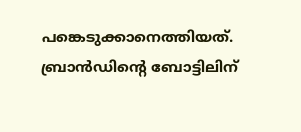പങ്കെടുക്കാനെത്തിയത്. ബ്രാൻഡിന്‍റെ ബോട്ടിലിന്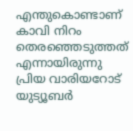എന്തുകൊണ്ടാണ് കാവി നിറം തെരഞ്ഞെടുത്തത് എന്നായിരുന്നു പ്രിയ വാരിയറോട് യുട്യൂബർ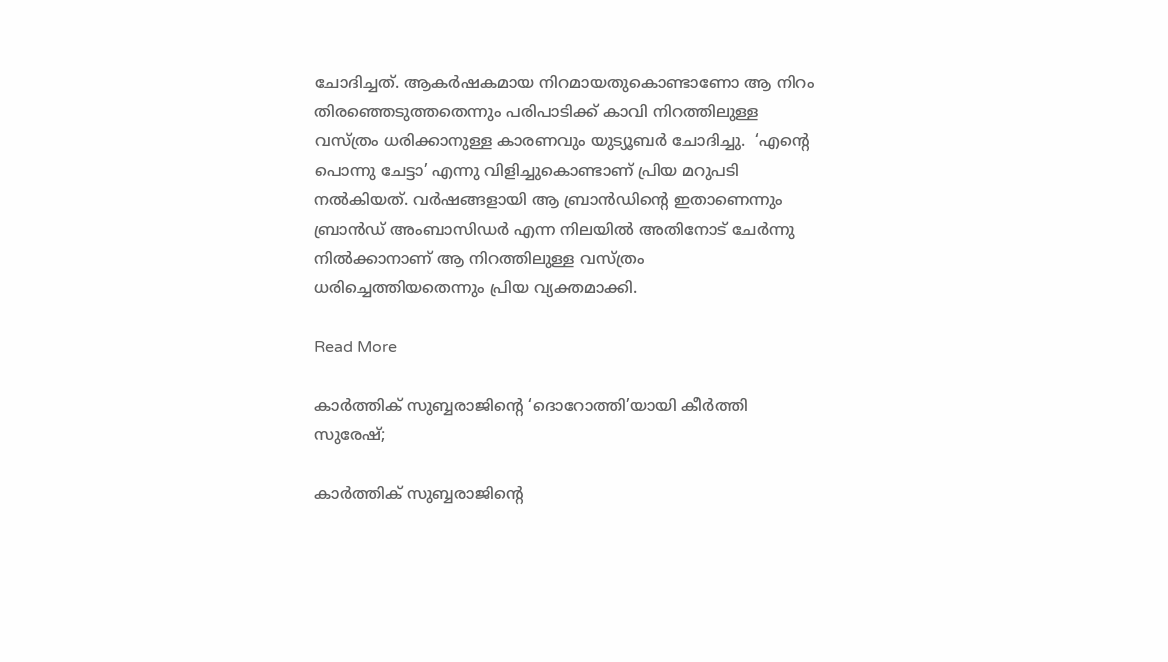ചോദിച്ചത്. ആകർഷകമായ നിറമായതുകൊണ്ടാണോ ആ നിറം തിരഞ്ഞെടുത്തതെന്നും പരിപാടിക്ക് കാവി നിറത്തിലുള്ള വസ്ത്രം ധരിക്കാനുള്ള കാരണവും യുട്യൂബർ ചോദിച്ചു.  ‘എന്‍റെ പൊന്നു ചേട്ടാ’ എന്നു വിളിച്ചുകൊണ്ടാണ് പ്രിയ മറുപടി നൽകിയത്. വർഷങ്ങളായി ആ ബ്രാൻഡിന്‍റെ ഇതാണെന്നും ബ്രാൻഡ് അംബാസിഡർ എന്ന നിലയിൽ അതിനോട് ചേർന്നു നിൽക്കാനാണ് ആ നിറത്തിലുള്ള വസ്ത്രം ധരിച്ചെത്തിയതെന്നും പ്രിയ വ്യക്തമാക്കി.

Read More

കാർത്തിക് സുബ്ബരാജിന്‍റെ ‘ദൊറോത്തി’യായി കീർത്തി സുരേഷ്;

കാർത്തിക് സുബ്ബരാജിന്‍റെ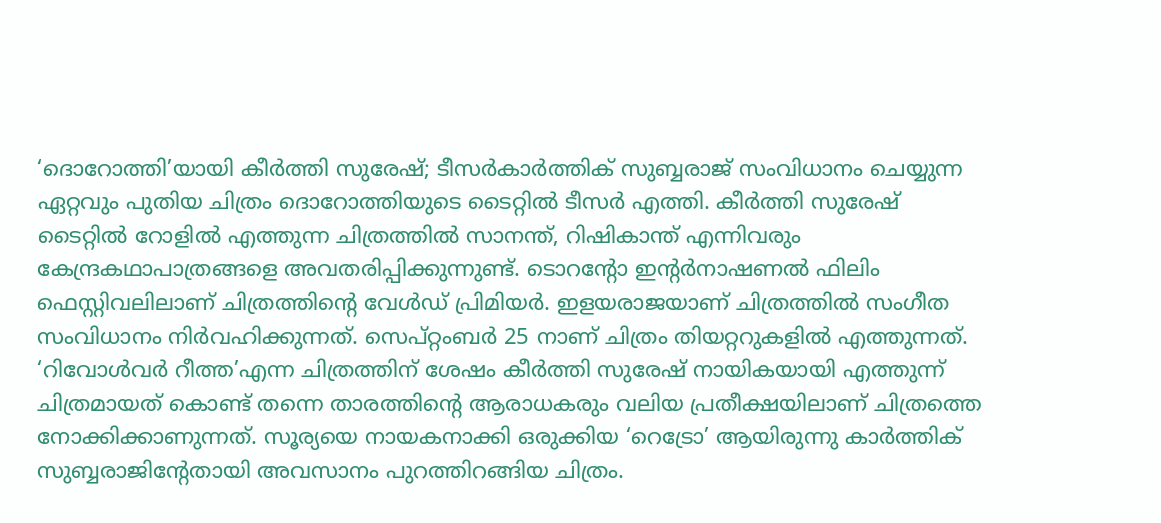‘ദൊറോത്തി’യായി കീർത്തി സുരേഷ്; ടീസർകാർത്തിക് സുബ്ബരാജ് സംവിധാനം ചെയ്യുന്ന ഏറ്റവും പുതിയ ചിത്രം ദൊറോത്തിയുടെ ടൈറ്റിൽ ടീസർ എത്തി. കീർത്തി സുരേഷ് ടൈറ്റിൽ റോളിൽ എത്തുന്ന ചിത്രത്തിൽ സാനന്ത്, റിഷികാന്ത് എന്നിവരും കേന്ദ്രകഥാപാത്രങ്ങളെ അവതരിപ്പിക്കുന്നുണ്ട്. ടൊറന്‍റോ ഇന്‍റർനാഷണൽ ഫിലിം ഫെസ്റ്റിവലിലാണ് ചിത്രത്തിന്‍റെ വേൾഡ് പ്രിമിയർ. ഇളയരാജയാണ് ചിത്രത്തിൽ സംഗീത സംവിധാനം നിർവഹിക്കുന്നത്. സെപ്റ്റംബർ 25 നാണ് ചിത്രം തിയറ്ററുകളിൽ എത്തുന്നത്. ‘റിവോൾവർ റീത്ത’എന്ന ചിത്രത്തിന് ശേഷം കീർത്തി സുരേഷ് നായികയായി എത്തുന്ന് ചിത്രമായത് കൊണ്ട് തന്നെ താരത്തിന്റെ ആരാധകരും വലിയ പ്രതീക്ഷയിലാണ് ചിത്രത്തെ നോക്കിക്കാണുന്നത്. സൂര്യയെ നായകനാക്കി ഒരുക്കിയ ‘റെട്രോ’ ആയിരുന്നു കാർത്തിക് സുബ്ബരാജിന്‍റേതായി അവസാനം പുറത്തിറങ്ങിയ ചിത്രം.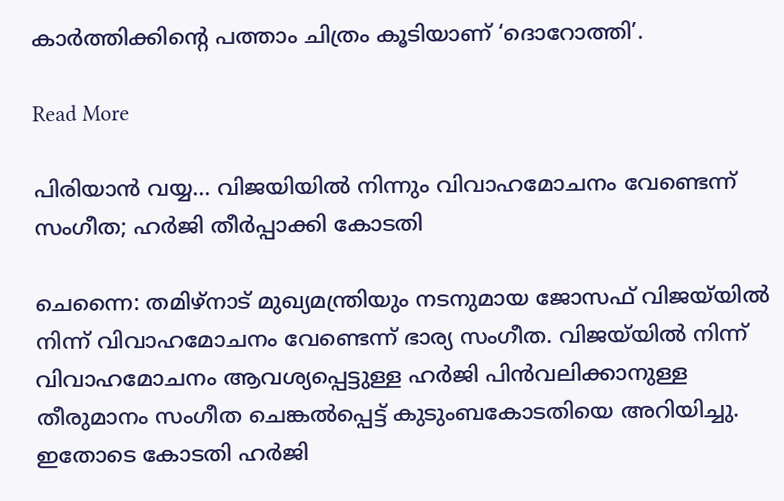കാർത്തിക്കിന്‍റെ പത്താം ചിത്രം കൂടിയാണ് ‘ദൊറോത്തി’.

Read More

പിരിയാൻ വയ്യ… വിജയിയിൽ നിന്നും വിവാഹമോചനം വേണ്ടെന്ന് സംഗീത; ഹർജി തീർപ്പാക്കി കോടതി

ചെന്നൈ: തമിഴ്നാട് മുഖ്യമന്ത്രിയും നടനുമായ ജോസഫ് വിജയ്‌യിൽ നിന്ന് വിവാഹമോചനം വേണ്ടെന്ന് ഭാര്യ സംഗീത. വിജയ്‌യിൽ നിന്ന് വിവാഹമോചനം ആവശ്യപ്പെട്ടുള്ള ഹർജി പിൻവലിക്കാനുള്ള തീരുമാനം സംഗീത ചെങ്കൽപ്പെട്ട് കുടുംബകോടതിയെ അറിയിച്ചു. ഇതോടെ കോടതി ഹർജി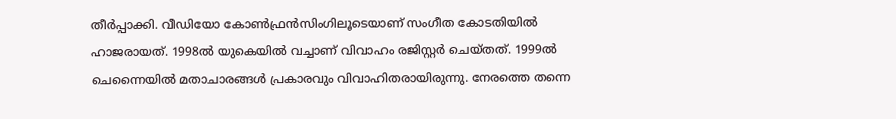തീർപ്പാക്കി. വീഡിയോ കോൺഫ്രൻസിംഗിലൂടെയാണ് സംഗീത കോടതിയിൽ ഹാജരായത്. 1998ൽ യുകെയിൽ വച്ചാണ് വിവാഹം രജിസ്റ്റർ ചെയ്തത്. 1999ൽ ചെന്നൈയിൽ മതാചാരങ്ങൾ പ്രകാരവും വിവാഹിതരായിരുന്നു. നേരത്തെ തന്നെ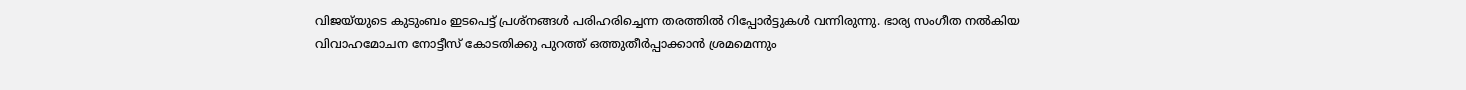വിജയ്‌യുടെ കുടുംബം ഇടപെട്ട് പ്രശ്നങ്ങൾ പരിഹരിച്ചെന്ന തരത്തിൽ റിപ്പോർട്ടുകൾ വന്നിരുന്നു. ഭാര്യ സംഗീത നൽകിയ വിവാഹമോചന നോട്ടീസ് കോടതിക്കു പുറത്ത് ഒത്തുതീർപ്പാക്കാൻ ശ്രമമെന്നും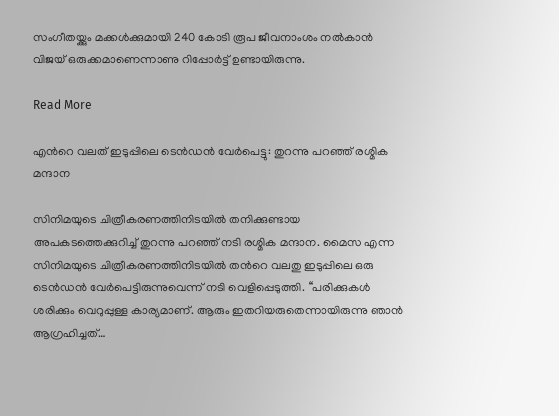സംഗീതയ്ക്കും മക്കൾക്കുമായി 240 കോടി രൂപ ജീവനാംശം നൽകാൻ വിജയ് ഒരുക്കമാണെന്നാണു റിപ്പോര്‍ട്ട് ഉണ്ടായിരുന്നു.

Read More

എന്‍റെ വലത് ഇടുപ്പിലെ ടെൻഡൻ വേർപെട്ടു: തുറന്നു പറഞ്ഞ് രശ്മിക മന്ദാന

സിനിമയുടെ ചിത്രീകരണത്തിനിടയിൽ തനിക്കുണ്ടായ അപകടത്തെക്കുറിച്ച് തുറന്നു പറഞ്ഞ് നടി രശ്മിക മന്ദാന. മൈസ എന്ന സിനിമയുടെ ചിത്രീകരണത്തിനിടയിൽ തന്‍റെ വലതു ഇടുപ്പിലെ ഒരു ടെൻഡൻ വേർപെട്ടിരുന്നുവെന്ന് നടി വെളിപ്പെടുത്തി. ‘‘പരിക്കുകൾ ശരിക്കും വെറുപ്പുള്ള കാര്യമാണ്. ആരും ഇതറിയരുതെന്നായിരുന്നു ഞാൻ ആഗ്രഹിച്ചത്…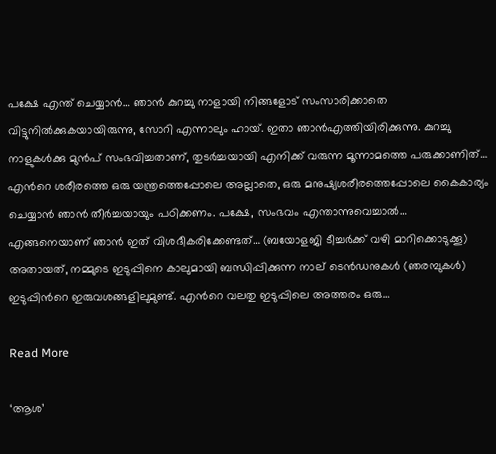പക്ഷേ എന്ത് ചെയ്യാൻ… ഞാൻ കുറച്ചു നാളായി നിങ്ങളോട് സംസാരിക്കാതെ വിട്ടുനിൽക്കുകയായിരുന്നു, സോറി എന്നാലും ഹായ്. ഇതാ ഞാൻഎത്തിയിരിക്കുന്നു. കുറച്ചു നാളുകൾക്കു മുൻപ് സംഭവിച്ചതാണ്, തുടർച്ചയായി എനിക്ക് വരുന്ന മൂന്നാമത്തെ പരുക്കാണിത്… എന്‍റെ ശരീരത്തെ ഒരു യന്ത്രത്തെപ്പോലെ അല്ലാതെ, ഒരു മനുഷ്യശരീരത്തെപ്പോലെ കൈകാര്യം ചെയ്യാൻ ഞാൻ തീർച്ചയായും പഠിക്കണം. പക്ഷേ, സംഭവം എന്താന്നുവെച്ചാൽ… എങ്ങനെയാണ് ഞാൻ ഇത് വിശദീകരിക്കേണ്ടത്… (ബയോളജി ടീച്ചർക്ക് വഴി മാറിക്കൊടുക്കൂ) അതായത്, നമ്മുടെ ഇടുപ്പിനെ കാലുമായി ബന്ധിപ്പിക്കുന്ന നാല് ടെൻഡനുകൾ (ഞരമ്പുകൾ) ഇടുപ്പിന്‍റെ ഇരുവശങ്ങളിലുമുണ്ട്. എന്‍റെ വലതു ഇടുപ്പിലെ അത്തരം ഒരു…

Read More

‘ആശ’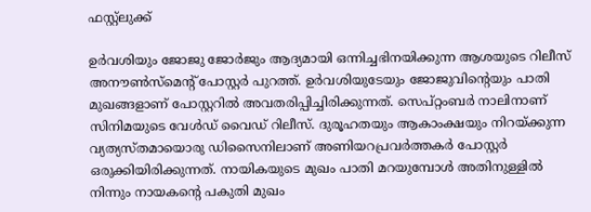ഫസ്റ്റ്‌ലുക്ക്

ഉർവശിയും ജോജു ജോർജും ആദ്യമായി ഒന്നിച്ചഭിനയിക്കുന്ന ആശയുടെ റിലീസ് അനൗൺസ്‌മെന്‍റ് പോസ്റ്റർ പുറത്ത്. ഉർവശിയുടേയും ജോജുവിന്‍റെയും പാതി മുഖങ്ങളാണ് പോസ്റ്ററിൽ അവതരിപ്പിച്ചിരിക്കുന്നത്. സെപ്റ്റംബർ നാലിനാണ് സിനിമയുടെ വേൾഡ് വൈഡ് റിലീസ്. ദുരൂഹതയും ആകാംക്ഷയും നിറയ്ക്കുന്ന വ്യത്യസ്തമായൊരു ഡിസൈനിലാണ് അണിയറപ്രവർത്തകർ പോസ്റ്റർ ഒരുക്കിയിരിക്കുന്നത്. നായികയുടെ മുഖം പാതി മറയുമ്പോൾ അതിനുള്ളിൽ നിന്നും നായകന്‍റെ പകുതി മുഖം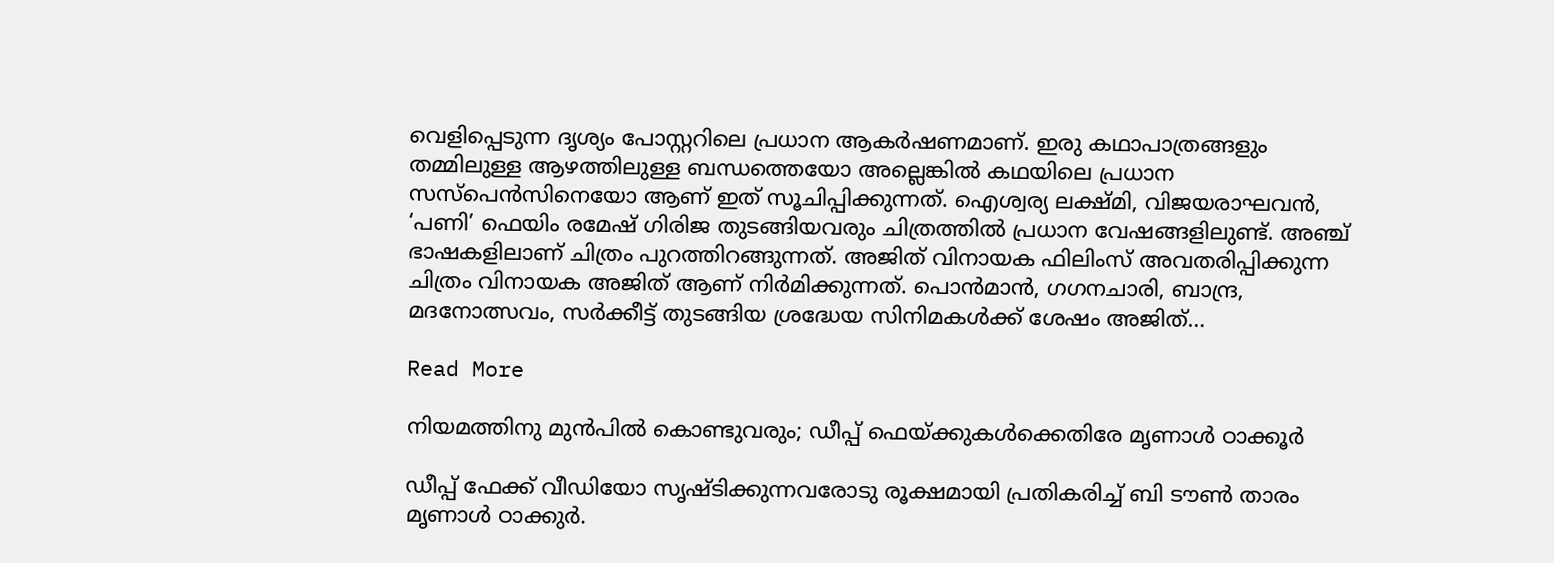വെളിപ്പെടുന്ന ദൃശ്യം പോസ്റ്ററിലെ പ്രധാന ആകർഷണമാണ്. ഇരു കഥാപാത്രങ്ങളും തമ്മിലുള്ള ആഴത്തിലുള്ള ബന്ധത്തെയോ അല്ലെങ്കിൽ കഥയിലെ പ്രധാന സസ്‌പെൻസിനെയോ ആണ് ഇത് സൂചിപ്പിക്കുന്നത്. ഐശ്വര്യ ലക്ഷ്മി, വിജയരാഘവൻ, ‘പണി’ ഫെയിം രമേഷ് ഗിരിജ തുടങ്ങിയവരും ചിത്രത്തിൽ പ്രധാന വേഷങ്ങളിലുണ്ട്. അഞ്ച് ഭാഷകളിലാണ് ചിത്രം പുറത്തിറങ്ങുന്നത്. അജിത് വിനായക ഫിലിംസ് അവതരിപ്പിക്കുന്ന ചിത്രം വിനായക അജിത് ആണ് നിർമിക്കുന്നത്. പൊൻമാൻ, ഗഗനചാരി, ബാന്ദ്ര, മദനോത്സവം, സർക്കീട്ട് തുടങ്ങിയ ശ്രദ്ധേയ സിനിമകൾക്ക് ശേഷം അജിത്…

Read More

നിയമത്തിനു മുൻപിൽ കൊണ്ടുവരും; ഡീപ്പ് ഫെയ്ക്കുകൾക്കെതിരേ മൃണാൾ ഠാക്കൂർ

ഡീപ്പ് ഫേക്ക് വീഡിയോ സൃഷ്ടിക്കുന്നവരോടു രൂക്ഷമായി പ്രതികരിച്ച് ബി ടൗൺ താരം മൃണാൾ ഠാക്കുർ.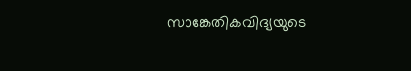സാങ്കേതികവിദ്യയുടെ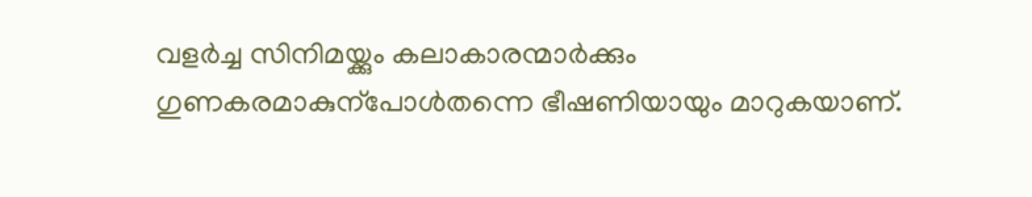വളർച്ച സിനിമയ്ക്കും കലാകാരന്മാർക്കും ഗുണകരമാകുന്പോൾതന്നെ ഭീഷണിയായും മാറുകയാണ്.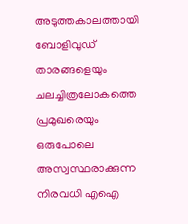അടുത്തകാലത്തായി ബോളിവുഡ് താരങ്ങളെയും ചലച്ചിത്രലോകത്തെ പ്രമുഖരെയും ഒരുപോലെ അസ്വസ്ഥരാക്കുന്ന നിരവധി എഐ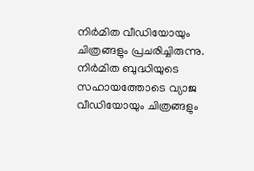നിർമിത വീഡിയോയും ചിത്രങ്ങളും പ്രചരിച്ചിരുന്നു. നിർമിത ബുദ്ധിയുടെ സഹായത്തോടെ വ്യാജ വീഡിയോയും ചിത്രങ്ങളും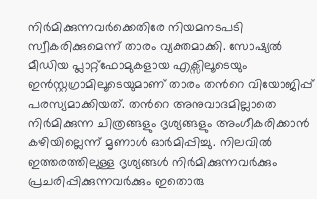നിർമിക്കുന്നവർക്കെതിരേ നിയമനടപടി സ്വീകരിക്കുമെന്ന് താരം വ്യക്തമാക്കി. സോഷ്യൽ മീഡിയ പ്ലാറ്റ്‌ഫോമുകളായ എക്സിലൂടെയും ഇൻസ്റ്റഗ്രാമിലൂടെയുമാണ് താരം തന്‍റെ വിയോജിപ്പ് പരസ്യമാക്കിയത്. തന്‍റെ അനുവാദമില്ലാതെ നിർമിക്കുന്ന ചിത്രങ്ങളും ദൃശ്യങ്ങളും അംഗീകരിക്കാൻ കഴിയില്ലെന്ന് മൃണാൾ ഓർമിപ്പിച്ചു. നിലവിൽ ഇത്തരത്തിലുള്ള ദൃശ്യങ്ങൾ നിർമിക്കുന്നവർക്കും പ്രചരിപ്പിക്കുന്നവർക്കും ഇതൊരു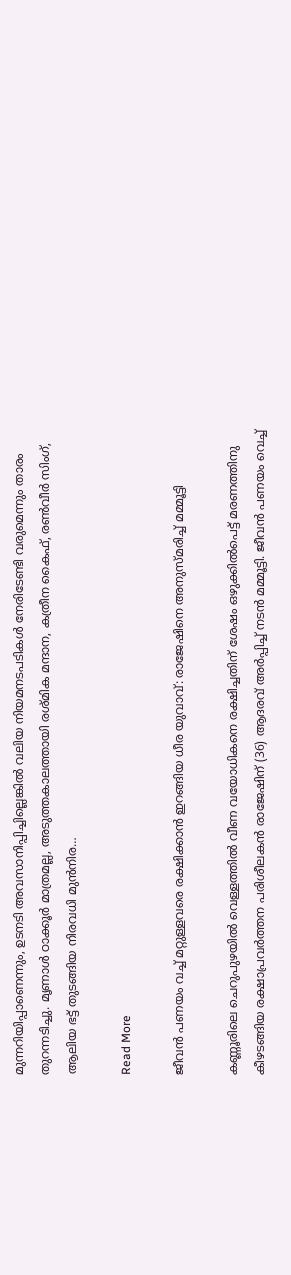മുന്നറിയിപ്പാണെന്നും, ഉടനടി അവസാനിപ്പിച്ചില്ലെങ്കിൽ വലിയ നിയമനടപടികൾ നേരിടേണ്ടി വരുമെന്നും താരം തുറന്നടിച്ചു. മൃണാൾ ഠാക്കൂർ മാത്രമല്ല, അടുത്തകാലത്തായി രശ്മിക മന്ദാന, കത്രീന കൈഫ്, രൺവീർ സിംഗ്, ആലിയ ഭട്ട് തുടങ്ങിയ നിരവധി മുൻനിര…

Read More

ജീവൻ പണയം വച്ച് മറ്റുള്ളവരെ രക്ഷിക്കാൻ ഇറങ്ങിയ ധീര യുവാവ്: രാജേഷിനെ അനുസ്മരിച്ച് മമ്മൂട്ടി

കണ്ണൂരിലെ ചെറുപുഴയിൽ വെള്ളത്തിൽ വീണ വയോധികനെ രക്ഷിച്ചതിന് ശേഷം ഒഴുക്കിൽപെട്ട് മരണത്തിനു കീഴടങ്ങിയ രക്ഷാപ്രവർത്തന പരിശീലകൻ രാജേഷിന് (36) ആദരവ് അർപ്പിച്ച് നടൻ മമ്മൂട്ടി. ജീവൻ പണയം വെച്ച്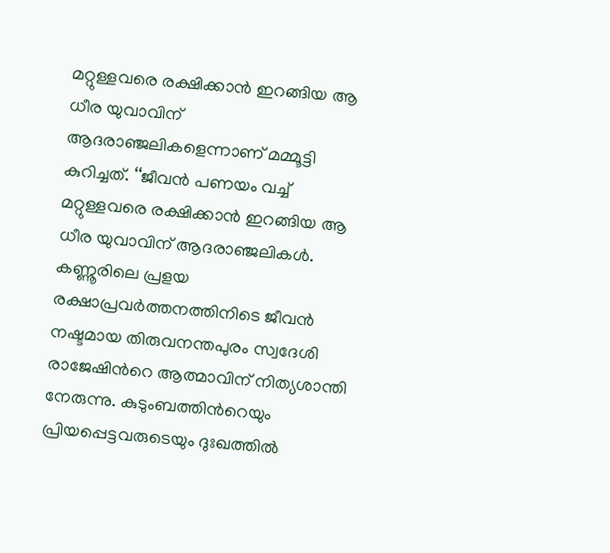മറ്റുള്ളവരെ രക്ഷിക്കാൻ ഇറങ്ങിയ ആ ധീര യുവാവിന് ആദരാഞ്ജലികളെന്നാണ് മമ്മൂട്ടി കുറിച്ചത്. ‘‘ജീവൻ പണയം വച്ച് മറ്റുള്ളവരെ രക്ഷിക്കാൻ ഇറങ്ങിയ ആ ധീര യുവാവിന് ആദരാഞ്ജലികൾ. കണ്ണൂരിലെ പ്രളയ രക്ഷാപ്രവർത്തനത്തിനിടെ ജീവൻ നഷ്ടമായ തിരുവനന്തപുരം സ്വദേശി രാജേഷിന്‍റെ ആത്മാവിന് നിത്യശാന്തി നേരുന്നു. കുടുംബത്തിന്‍റെയും പ്രിയപ്പെട്ടവരുടെയും ദുഃഖത്തിൽ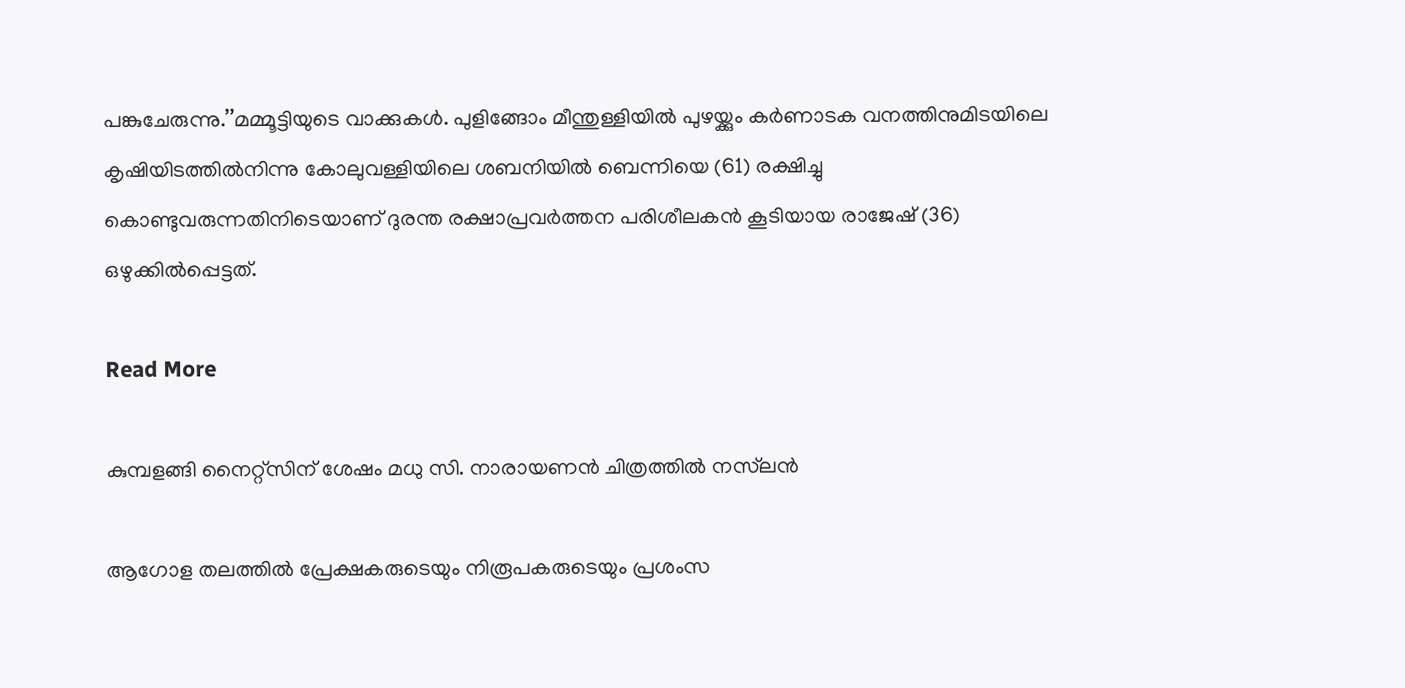പങ്കുചേരുന്നു.’’മമ്മൂട്ടിയുടെ വാക്കുകൾ. പുളിങ്ങോം മീന്തുള്ളിയിൽ പുഴയ്ക്കും കർണാടക വനത്തിനുമിടയിലെ കൃഷിയിടത്തിൽനിന്നു കോലുവള്ളിയിലെ ശബനിയിൽ ബെന്നിയെ (61) രക്ഷിച്ചു കൊണ്ടുവരുന്നതിനിടെയാണ് ദുരന്ത രക്ഷാപ്രവർത്തന പരിശീലകൻ കൂടിയായ രാജേഷ് (36) ഒഴുക്കിൽപ്പെട്ടത്.

Read More

കുമ്പളങ്ങി നൈറ്റ്സിന് ശേഷം മധു സി. നാരായണൻ ചിത്രത്തിൽ നസ്‌ലൻ

ആഗോള തലത്തിൽ പ്രേക്ഷകരുടെയും നിരൂപകരുടെയും പ്രശംസ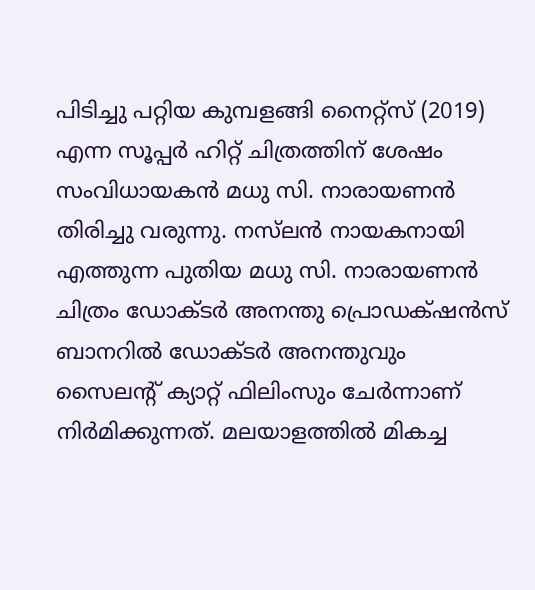പിടിച്ചു പറ്റിയ കുമ്പളങ്ങി നൈറ്റ്സ് (2019) എന്ന സൂപ്പർ ഹിറ്റ് ചിത്രത്തിന് ശേഷം സംവിധായകൻ മധു സി. നാരായണൻ തിരിച്ചു വരുന്നു. നസ്‌ലൻ നായകനായി എത്തുന്ന പുതിയ മധു സി. നാരായണൻ ചിത്രം ഡോക്ടർ അനന്തു പ്രൊഡക്‌ഷൻസ് ബാനറിൽ ഡോക്ടർ അനന്തുവും സൈലന്‍റ് ക്യാറ്റ് ഫിലിംസും ചേർന്നാണ് നിർമിക്കുന്നത്. മലയാളത്തിൽ മികച്ച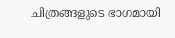ചിത്രങ്ങളുടെ ഭാഗമായി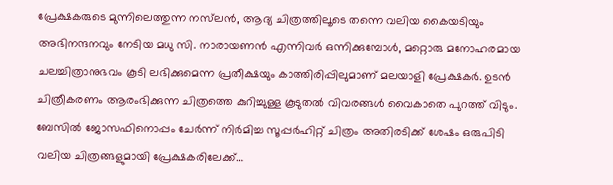പ്രേക്ഷകരുടെ മുന്നിലെത്തുന്ന നസ്‌ലൻ, ആദ്യ ചിത്രത്തിലൂടെ തന്നെ വലിയ കൈയടിയും അഭിനന്ദനവും നേടിയ മധു സി. നാരായണൻ എന്നിവർ ഒന്നിക്കുമ്പോൾ, മറ്റൊരു മനോഹരമായ ചലച്ചിത്രാനുഭവം കൂടി ലഭിക്കുമെന്ന പ്രതീക്ഷയും കാത്തിരിപ്പിലുമാണ് മലയാളി പ്രേക്ഷകർ. ഉടൻ ചിത്രീകരണം ആരംഭിക്കുന്ന ചിത്രത്തെ കുറിച്ചുള്ള കൂടുതൽ വിവരങ്ങൾ വൈകാതെ പുറത്ത് വിടും. ബേസിൽ ജോസഫിനൊപ്പം ചേർന്ന് നിർമിച്ച സൂപ്പർഹിറ്റ് ചിത്രം അതിരടിക്ക് ശേഷം ഒരുപിടി വലിയ ചിത്രങ്ങളുമായി പ്രേക്ഷകരിലേക്ക്…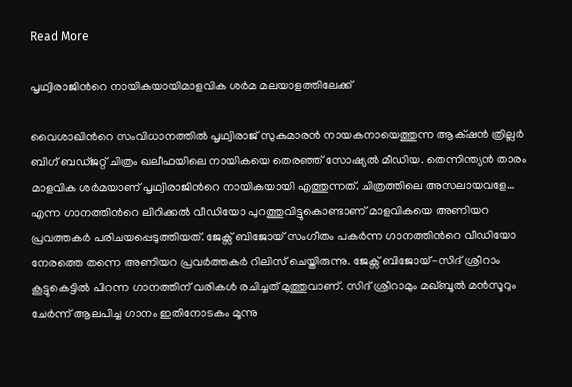Read More

പൃഥ്വിരാജിന്‍റെ നായികയായിമാളവിക ശ‍‍ർമ മലയാളത്തിലേക്ക്

വൈശാഖിന്‍റെ സംവിധാനത്തിൽ പൃഥ്വിരാജ് സുകുമാരൻ നായകനായെത്തുന്ന ആക്‌ഷൻ ത്രില്ലർ ബിഗ് ബഡ്ജറ്റ് ചിത്രം ഖലീഫയിലെ നായികയെ തെരഞ്ഞ് സോഷ്യൽ മീഡിയ. തെന്നിന്ത്യൻ താരം മാളവിക ശർമയാണ് പൃഥ്വിരാജിന്‍റെ നായികയായി എത്തുന്നത്. ചിത്രത്തിലെ അസലായവളേ… എന്ന ഗാനത്തിന്‍റെ ലിറിക്കൽ വീഡിയോ പുറത്തുവിട്ടുകൊണ്ടാണ് മാളവികയെ അണിയറ പ്രവ‍ത്തക‍ർ പരിചയപ്പെടുത്തിയത്. ജേക്സ് ബിജോയ് സംഗീതം പകർന്ന ഗാനത്തിന്‍റെ വീഡിയോ നേരത്തെ തന്നെ അണിയറ പ്രവ‍ർത്തകർ റിലിസ് ചെയ്തിരുന്നു. ജേക്സ് ബിജോയ്-സിദ് ശ്രീറാം കൂട്ടുകെട്ടിൽ പിറന്ന ഗാനത്തിന് വരികൾ രചിച്ചത് മുത്തുവാണ്. സിദ് ശ്രീറാമും മഖ്ബൂൽ മൻസൂറും ചേ‍‍ർന്ന് ആലപിച്ച ഗാനം ഇതിനോടകം മൂന്നു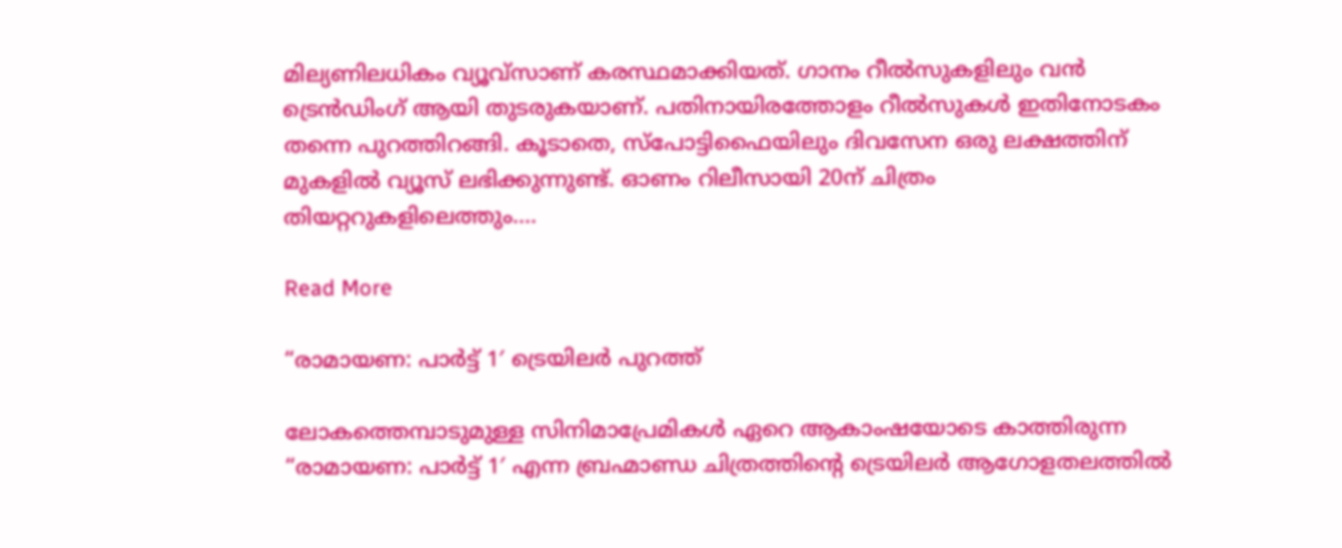മില്യണിലധികം വ്യൂവ്സാണ് കരസ്ഥമാക്കിയത്. ഗാനം റീൽസുകളിലും വൻ ട്രെൻഡിംഗ് ആയി തുടരുകയാണ്. പതിനായിരത്തോളം റീൽസുകൾ ഇതിനോടകം തന്നെ പുറത്തിറങ്ങി. കൂടാതെ, സ്പോട്ടിഫൈയിലും ദിവസേന ഒരു ലക്ഷത്തിന് മുകളിൽ വ്യൂസ് ലഭിക്കുന്നുണ്ട്. ഓണം റിലീസായി 20ന് ചിത്രം തിയറ്ററുകളിലെത്തും.…

Read More

“രാമായണ: പാർട്ട് 1′ ട്രെയിലർ പുറത്ത്

ലോകത്തെമ്പാടുമുള്ള സിനിമാപ്രേമികൾ ഏറെ ആകാംഷയോടെ കാത്തിരുന്ന “രാമായണ: പാർട്ട് 1′ എന്ന ബ്രഹ്മാണ്ഡ ചിത്രത്തിന്‍റെ ട്രെയിലർ ആഗോളതലത്തിൽ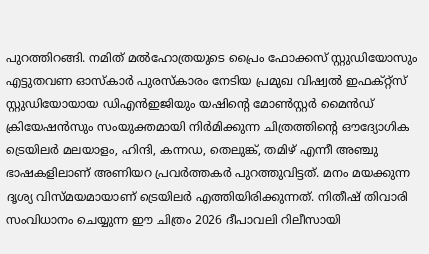പുറത്തിറങ്ങി. നമിത് മൽഹോത്രയുടെ പ്രൈം ഫോക്കസ് സ്റ്റുഡിയോസും എട്ടുതവണ ഓസ്കാർ പുരസ്കാരം നേടിയ പ്രമുഖ വിഷ്വൽ ഇഫക്റ്റ്സ് സ്റ്റുഡിയോയായ ഡിഎൻഇജിയും യഷിന്‍റെ മോൺസ്റ്റർ മൈൻഡ് ക്രിയേഷൻസും സംയുക്തമായി നിർമിക്കുന്ന ചിത്രത്തിന്‍റെ ഔദ്യോഗിക ട്രെയിലർ മലയാളം, ഹിന്ദി, കന്നഡ, തെലുങ്ക്, തമിഴ് എന്നീ അഞ്ചു ഭാഷകളിലാണ് അണിയറ പ്രവർത്തകർ പുറത്തുവിട്ടത്. മനം മയക്കുന്ന ദൃശ്യ വിസ്മയമായാണ് ട്രെയിലർ എത്തിയിരിക്കുന്നത്. നിതീഷ് തിവാരി സംവിധാനം ചെയ്യുന്ന ഈ ചിത്രം 2026 ദീപാവലി റിലീസായി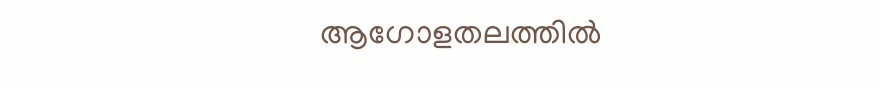ആഗോളതലത്തിൽ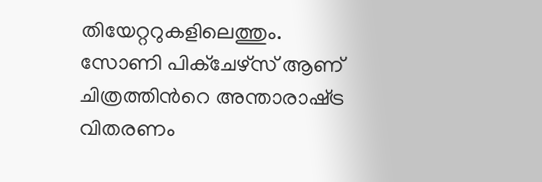തിയേറ്ററുകളിലെത്തും. സോണി പിക്ചേഴ്സ് ആണ് ചിത്രത്തിന്‍റെ അന്താരാഷ്‌ട്ര വിതരണം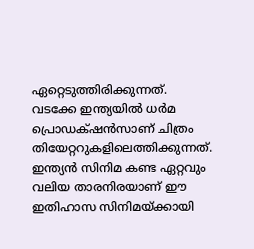ഏറ്റെടുത്തിരിക്കുന്നത്. വടക്കേ ഇന്ത്യയിൽ ധർമ പ്രൊഡക്‌ഷൻസാണ് ചിത്രം തിയേറ്ററുകളിലെത്തിക്കുന്നത്. ഇന്ത്യൻ സിനിമ കണ്ട ഏറ്റവും വലിയ താരനിരയാണ് ഈ ഇതിഹാസ സിനിമയ്ക്കായി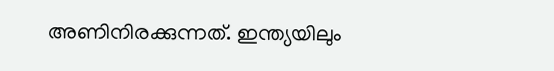അണിനിരക്കുന്നത്. ഇന്ത്യയിലും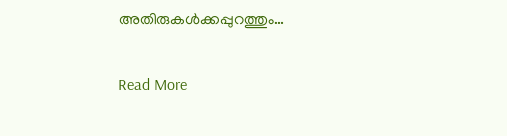അതിരുകൾക്കപ്പുറത്തും…

Read More